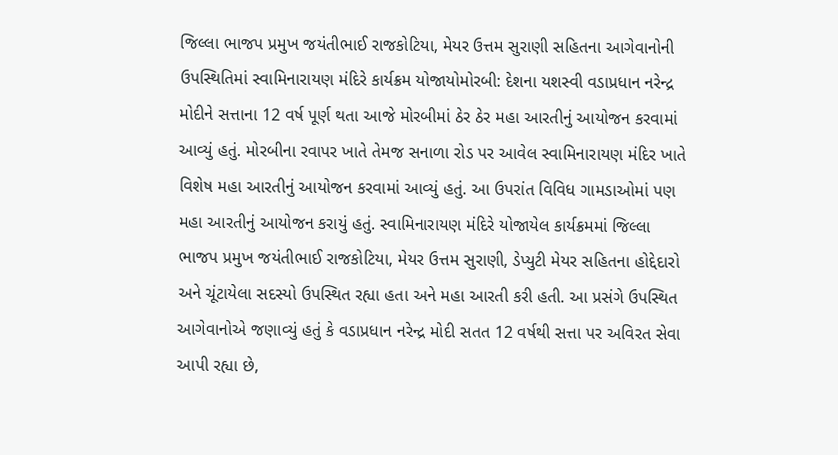જિલ્લા ભાજપ પ્રમુખ જયંતીભાઈ રાજકોટિયા, મેયર ઉત્તમ સુરાણી સહિતના આગેવાનોની ઉપસ્થિતિમાં સ્વામિનારાયણ મંદિરે કાર્યક્રમ યોજાયોમોરબી: દેશના યશસ્વી વડાપ્રધાન નરેન્દ્ર મોદીને સત્તાના 12 વર્ષ પૂર્ણ થતા આજે મોરબીમાં ઠેર ઠેર મહા આરતીનું આયોજન કરવામાં આવ્યું હતું. મોરબીના રવાપર ખાતે તેમજ સનાળા રોડ પર આવેલ સ્વામિનારાયણ મંદિર ખાતે વિશેષ મહા આરતીનું આયોજન કરવામાં આવ્યું હતું. આ ઉપરાંત વિવિધ ગામડાઓમાં પણ મહા આરતીનું આયોજન કરાયું હતું. સ્વામિનારાયણ મંદિરે યોજાયેલ કાર્યક્રમમાં જિલ્લા ભાજપ પ્રમુખ જયંતીભાઈ રાજકોટિયા, મેયર ઉત્તમ સુરાણી, ડેપ્યુટી મેયર સહિતના હોદ્દેદારો અને ચૂંટાયેલા સદસ્યો ઉપસ્થિત રહ્યા હતા અને મહા આરતી કરી હતી. આ પ્રસંગે ઉપસ્થિત આગેવાનોએ જણાવ્યું હતું કે વડાપ્રધાન નરેન્દ્ર મોદી સતત 12 વર્ષથી સત્તા પર અવિરત સેવા આપી રહ્યા છે,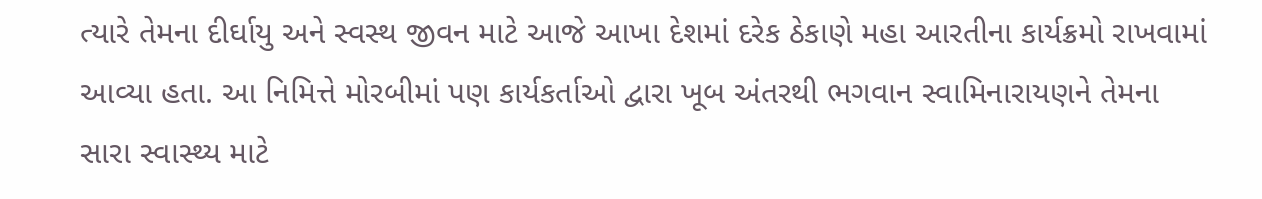ત્યારે તેમના દીર્ઘાયુ અને સ્વસ્થ જીવન માટે આજે આખા દેશમાં દરેક ઠેકાણે મહા આરતીના કાર્યક્રમો રાખવામાં આવ્યા હતા. આ નિમિત્તે મોરબીમાં પણ કાર્યકર્તાઓ દ્વારા ખૂબ અંતરથી ભગવાન સ્વામિનારાયણને તેમના સારા સ્વાસ્થ્ય માટે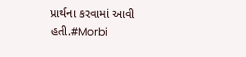પ્રાર્થના કરવામાં આવી હતી.#Morbi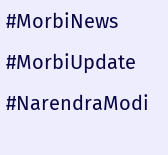#MorbiNews #MorbiUpdate #NarendraModi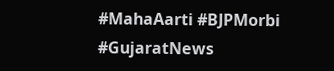#MahaAarti #BJPMorbi #GujaratNews